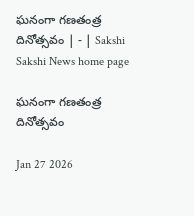ఘనంగా గణతంత్ర దినోత్సవం | - | Sakshi
Sakshi News home page

ఘనంగా గణతంత్ర దినోత్సవం

Jan 27 2026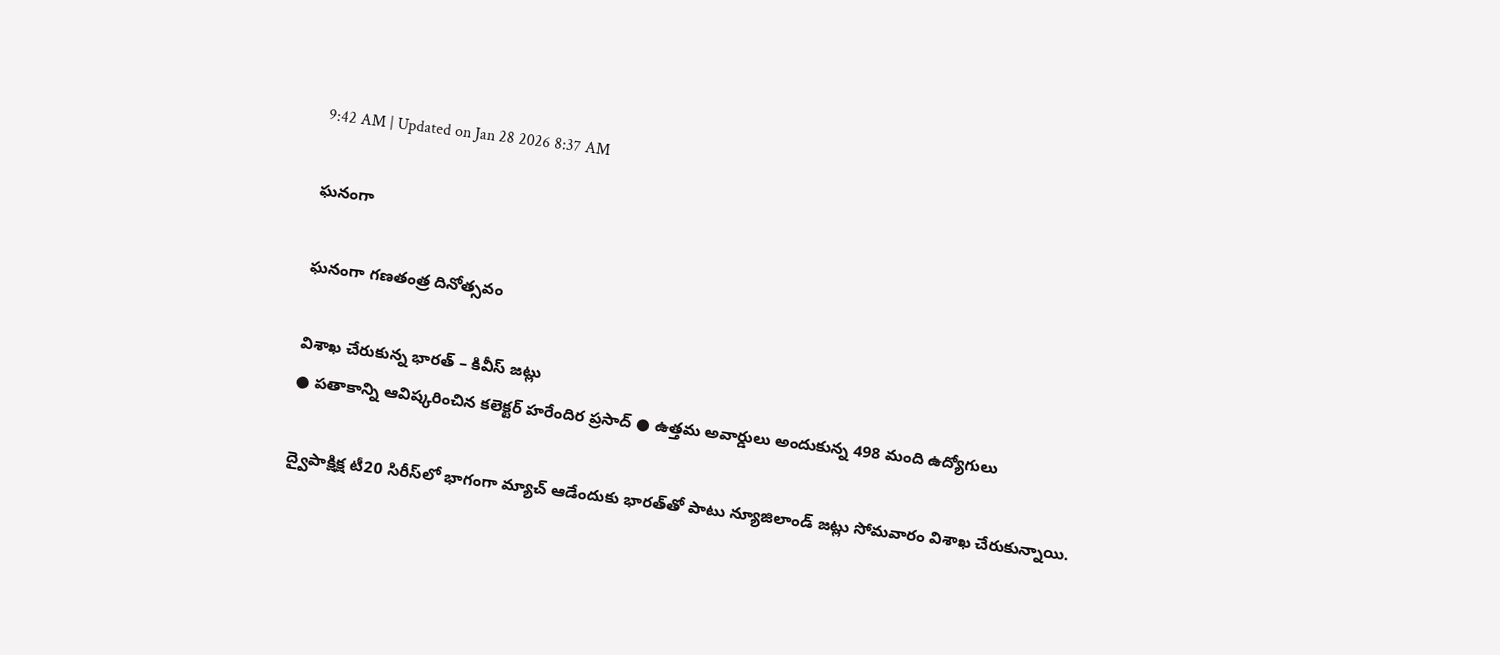9:42 AM | Updated on Jan 28 2026 8:37 AM

ఘనంగా

ఘనంగా గణతంత్ర దినోత్సవం

విశాఖ చేరుకున్న భారత్‌ – కివీస్‌ జట్లు
● పతాకాన్ని ఆవిష్కరించిన కలెక్టర్‌ హరేందిర ప్రసాద్‌ ● ఉత్తమ అవార్డులు అందుకున్న 498 మంది ఉద్యోగులు

ద్వైపాక్షిక్ష టీ20 సిరీస్‌లో భాగంగా మ్యాచ్‌ ఆడేందుకు భారత్‌తో పాటు న్యూజిలాండ్‌ జట్లు సోమవారం విశాఖ చేరుకున్నాయి.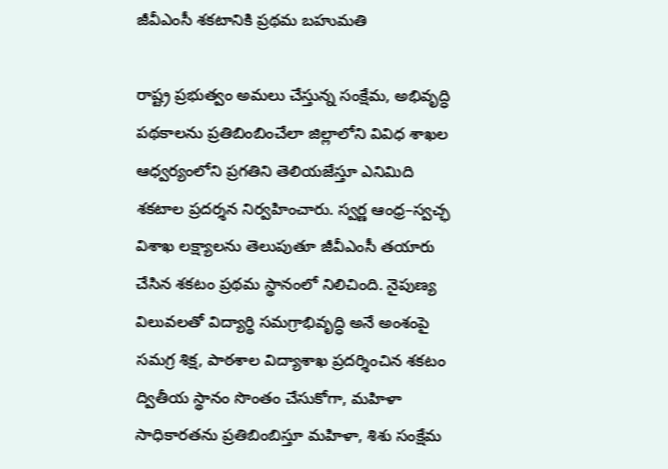జీవీఎంసీ శకటానికి ప్రథమ బహుమతి

రాష్ట్ర ప్రభుత్వం అమలు చేస్తున్న సంక్షేమ, అభివృద్ధి పథకాలను ప్రతిబింబించేలా జిల్లాలోని వివిధ శాఖల ఆధ్వర్యంలోని ప్రగతిని తెలియజేస్తూ ఎనిమిది శకటాల ప్రదర్శన నిర్వహించారు. స్వర్ణ ఆంధ్ర–స్వచ్ఛ విశాఖ లక్ష్యాలను తెలుపుతూ జీవీఎంసీ తయారు చేసిన శకటం ప్రథమ స్థానంలో నిలిచింది. నైపుణ్య విలువలతో విద్యార్థి సమగ్రాభివృద్ధి అనే అంశంపై సమగ్ర శిక్ష, పాఠశాల విద్యాశాఖ ప్రదర్శించిన శకటం ద్వితీయ స్థానం సొంతం చేసుకోగా, మహిళా సాధికారతను ప్రతిబింబిస్తూ మహిళా, శిశు సంక్షేమ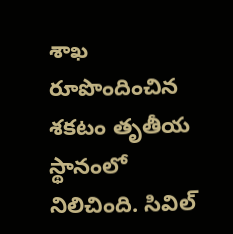శాఖ రూపొందించిన శకటం తృతీయ స్థానంలో నిలిచింది. సివిల్‌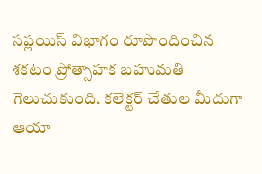సప్లయిస్‌ విభాగం రూపొందించిన శకటం ప్రోత్సాహక బహుమతి గెలుచుకుంది. కలెక్టర్‌ చేతుల మీదుగా ఆయా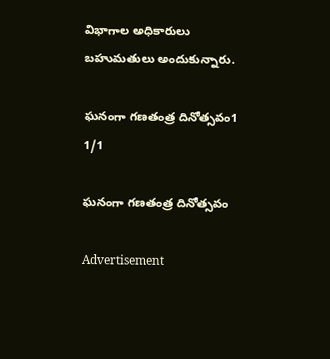విభాగాల అధికారులు బహుమతులు అందుకున్నారు.

ఘనంగా గణతంత్ర దినోత్సవం1
1/1

ఘనంగా గణతంత్ర దినోత్సవం

Advertisement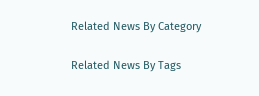Related News By Category

Related News By Tags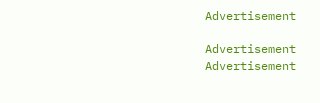Advertisement

Advertisement
Advertisement